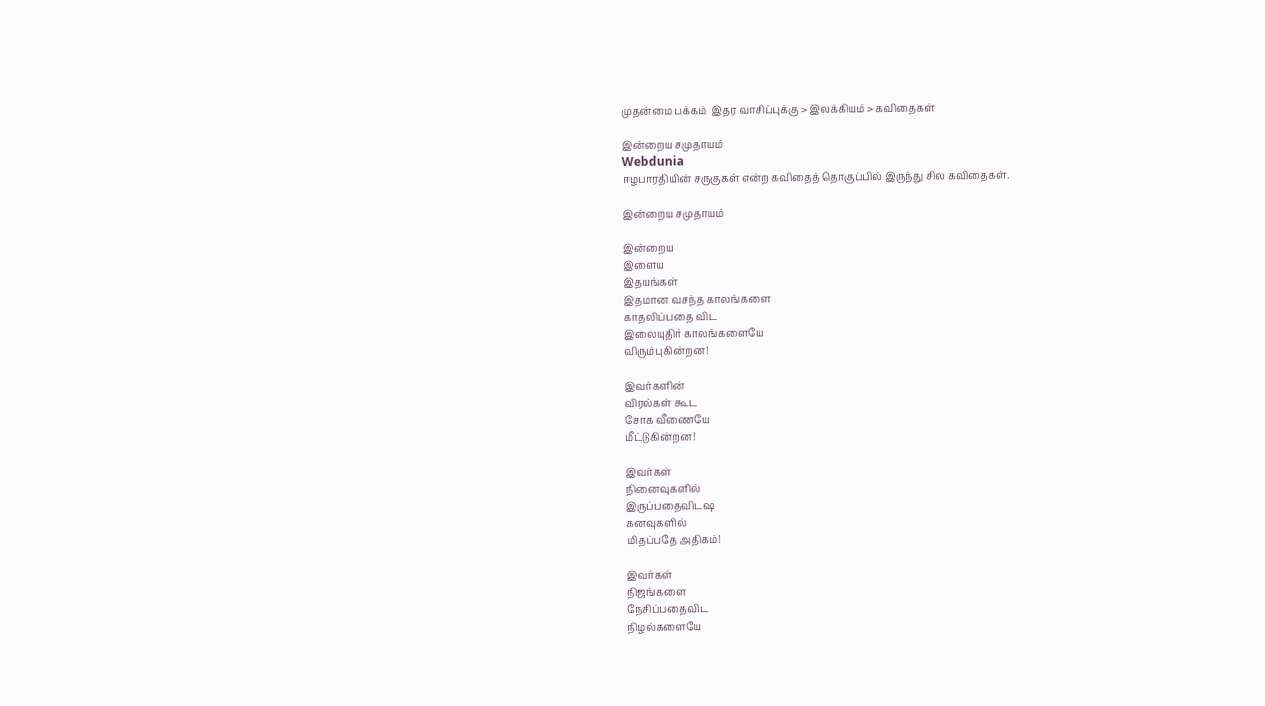முதன்மை பக்கம்  இதர வாசிப்புக்கு > இலக்கியம் > கவிதைகள்

இன்றைய சமுதாயம்
Webdunia
ஈழபாரதியின் சருகுகள் என்ற கவிதைத் தொகுப்பில் இருந்து சில கவிதைகள்.

இன்றைய சமுதாயம்

இன்றைய
இளைய
இதயங்கள்
இதமான வசந்த காலங்களை
காதலிப்பதை விட
இலையுதிர் காலங்களையே
விரும்புகின்றன!

இவர்களின்
விரல்கள் கூட
சோக வீணையே
மீட்டுகின்றன!

இவர்கள்
நினைவுகளில்
இருப்பதைவிடஷ
கனவுகளில்
மிதப்பதே அதிகம்!

இவர்கள்
நிஜங்களை
நேசிப்பதைவிட
நிழல்களையே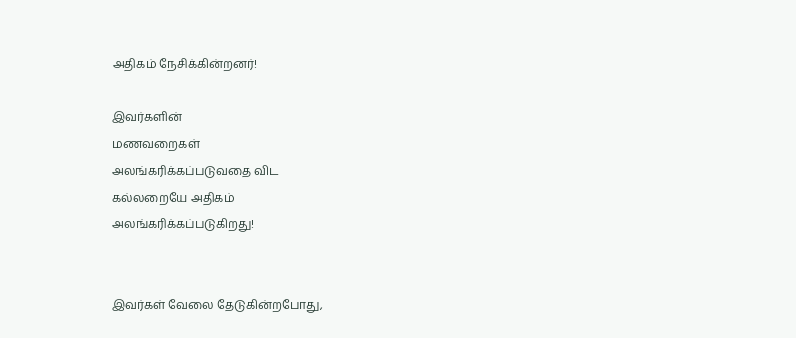அதிகம் நேசிக்கின்றனர்!

இவர்களின்
மணவறைகள்
அலங்கரிக்கப்படுவதை விட
கல்லறையே அதிகம்
அலங்கரிக்கப்படுகிறது!


இவர்கள் வேலை தேடுகின்றபோது,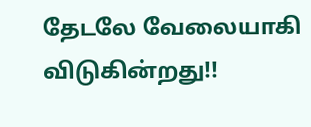தேடலே வேலையாகி
விடுகின்றது!!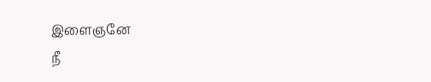இளைஞனே
நீ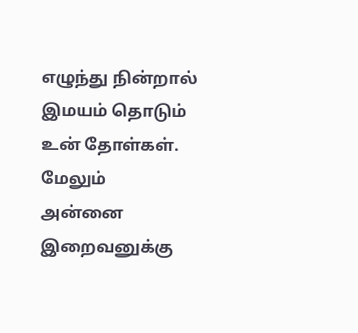எழுந்து நின்றால்
இமயம் தொடும்
உன் தோள்கள்.
மேலும்
அன்னை
இறைவனுக்கு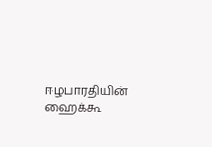ஈழபாரதியின் ஹைக்கூ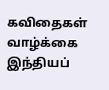கவிதைகள்
வாழ்க்கை
இந்தியப்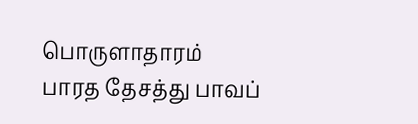பொருளாதாரம்
பாரத தேசத்து பாவப்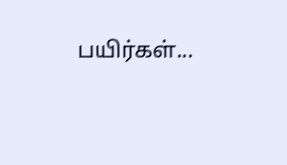பயிர்கள்...